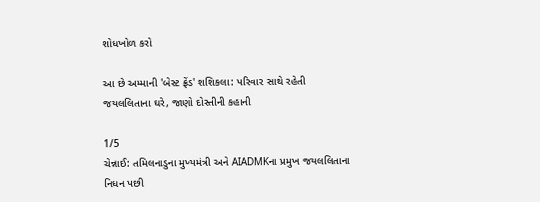શોધખોળ કરો

આ છે અમ્માની 'બેસ્ટ ફ્રેંડ' શશિકલા: પરિવાર સાથે રહેતી જયલલિતાના ઘરે, જાણો દોસ્તીની કહાની

1/5
ચેન્નાઈ: તમિલનાડુના મુખ્યમંત્રી અને AIADMKના પ્રમુખ જયલલિતાના નિધન પછી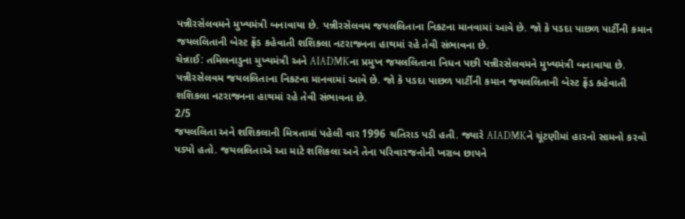પન્નીરસેલવમને મુખ્યમંત્રી બનાવાયા છે. પન્નીરસેલવમ જયલલિતાના નિકટના માનવામાં આવે છે. જો કે પડદા પાછળ પાર્ટીની કમાન જયલલિતાની બેસ્ટ ફ્રેંડ કહેવાતી શશિકલા નટરાજનના હાથમાં રહે તેવી સંભાવના છે.
ચેન્નાઈ: તમિલનાડુના મુખ્યમંત્રી અને AIADMKના પ્રમુખ જયલલિતાના નિધન પછી પન્નીરસેલવમને મુખ્યમંત્રી બનાવાયા છે. પન્નીરસેલવમ જયલલિતાના નિકટના માનવામાં આવે છે. જો કે પડદા પાછળ પાર્ટીની કમાન જયલલિતાની બેસ્ટ ફ્રેંડ કહેવાતી શશિકલા નટરાજનના હાથમાં રહે તેવી સંભાવના છે.
2/5
જયલલિતા અને શશિકલાની મિત્રતામાં પહેલી વાર 1996 ચતિરાડ પડી હતી. જ્યારે AIADMKને ચૂંટણીમાં હારનો સામનો કરવો પડ્યો હતો. જયલલિતાએ આ માટે શશિકલા અને તેના પરિવારજનોની ખરાબ છાપને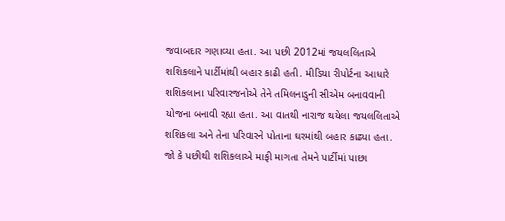જવાબદાર ગણાવ્યા હતા. આ પછી 2012માં જયલલિતાએ શશિકલાને પાર્ટીમાંથી બહાર કાઢી હતી. મીડિયા રીપોર્ટના આધારે શશિકલાના પરિવારજનોએ તેને તમિલનાડુની સીએમ બનાવવાની યોજના બનાવી રહ્યા હતા. આ વાતથી નારાજ થયેલા જયલલિતાએ શશિકલા અને તેના પરિવારને પોતાના ઘરમાંથી બહાર કાઢ્યા હતા. જો કે પછીથી શશિકલાએ માફી માગતા તેમને પાર્ટીમાં પાછા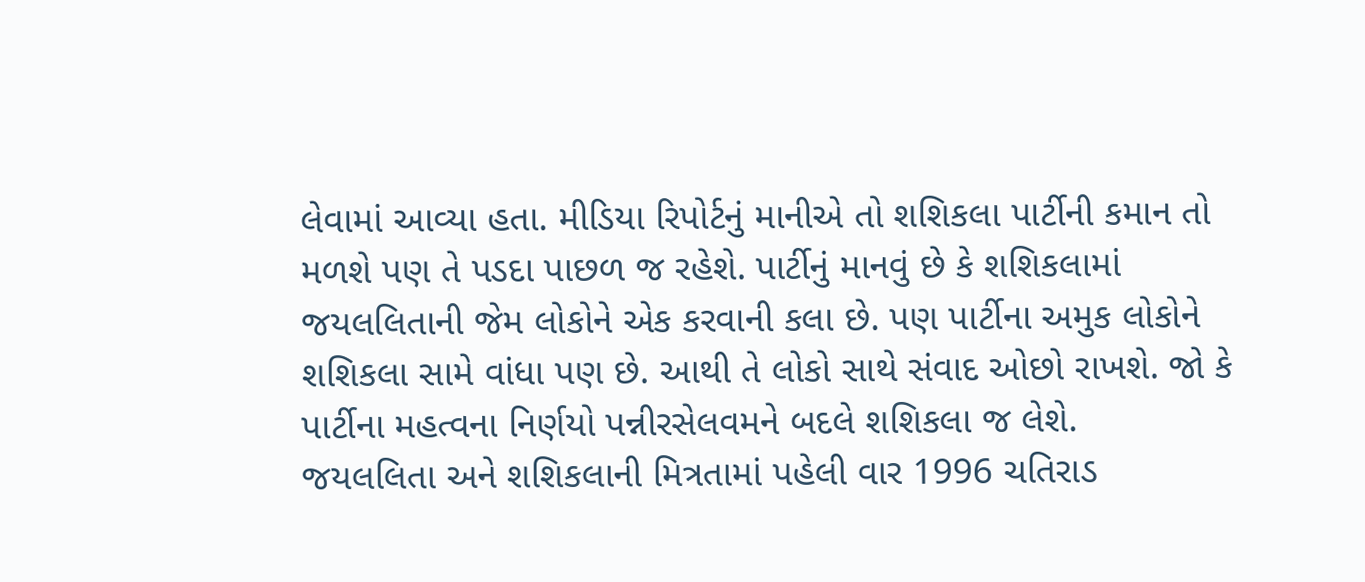લેવામાં આવ્યા હતા. મીડિયા રિપોર્ટનું માનીએ તો શશિકલા પાર્ટીની કમાન તો મળશે પણ તે પડદા પાછળ જ રહેશે. પાર્ટીનું માનવું છે કે શશિકલામાં જયલલિતાની જેમ લોકોને એક કરવાની કલા છે. પણ પાર્ટીના અમુક લોકોને શશિકલા સામે વાંધા પણ છે. આથી તે લોકો સાથે સંવાદ ઓછો રાખશે. જો કે પાર્ટીના મહત્વના નિર્ણયો પન્નીરસેલવમને બદલે શશિકલા જ લેશે.
જયલલિતા અને શશિકલાની મિત્રતામાં પહેલી વાર 1996 ચતિરાડ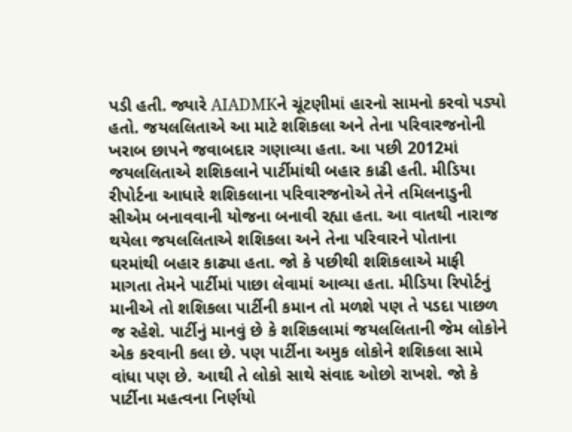પડી હતી. જ્યારે AIADMKને ચૂંટણીમાં હારનો સામનો કરવો પડ્યો હતો. જયલલિતાએ આ માટે શશિકલા અને તેના પરિવારજનોની ખરાબ છાપને જવાબદાર ગણાવ્યા હતા. આ પછી 2012માં જયલલિતાએ શશિકલાને પાર્ટીમાંથી બહાર કાઢી હતી. મીડિયા રીપોર્ટના આધારે શશિકલાના પરિવારજનોએ તેને તમિલનાડુની સીએમ બનાવવાની યોજના બનાવી રહ્યા હતા. આ વાતથી નારાજ થયેલા જયલલિતાએ શશિકલા અને તેના પરિવારને પોતાના ઘરમાંથી બહાર કાઢ્યા હતા. જો કે પછીથી શશિકલાએ માફી માગતા તેમને પાર્ટીમાં પાછા લેવામાં આવ્યા હતા. મીડિયા રિપોર્ટનું માનીએ તો શશિકલા પાર્ટીની કમાન તો મળશે પણ તે પડદા પાછળ જ રહેશે. પાર્ટીનું માનવું છે કે શશિકલામાં જયલલિતાની જેમ લોકોને એક કરવાની કલા છે. પણ પાર્ટીના અમુક લોકોને શશિકલા સામે વાંધા પણ છે. આથી તે લોકો સાથે સંવાદ ઓછો રાખશે. જો કે પાર્ટીના મહત્વના નિર્ણયો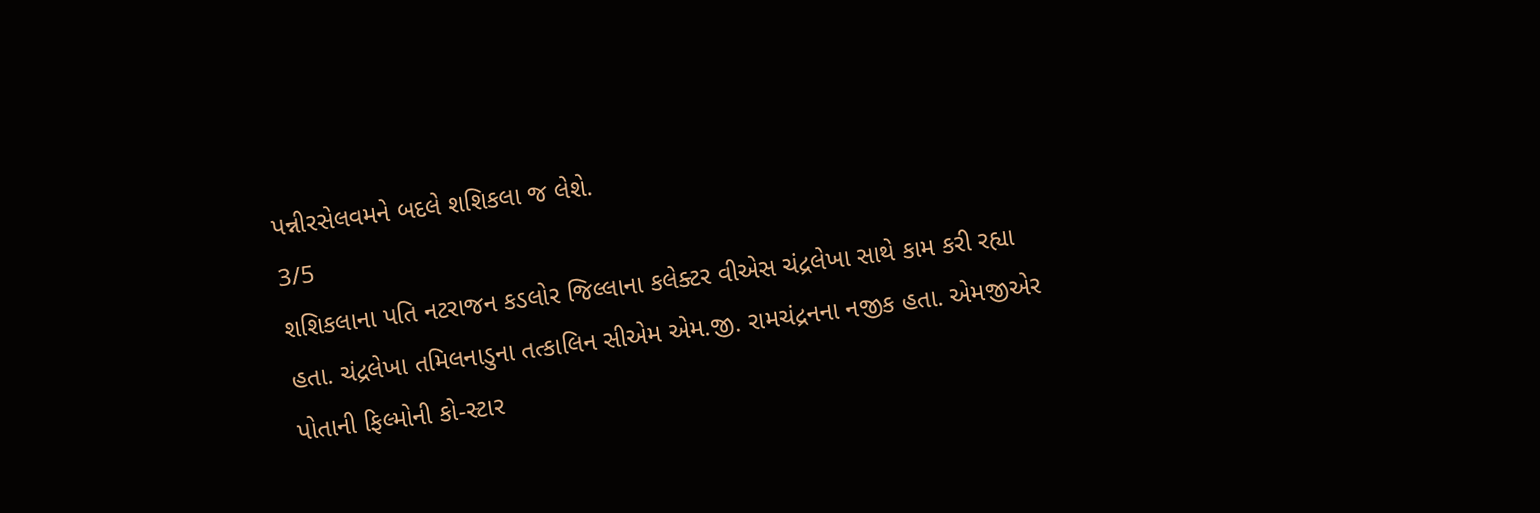પન્નીરસેલવમને બદલે શશિકલા જ લેશે.
3/5
શશિકલાના પતિ નટરાજન કડલોર જિલ્લાના કલેક્ટર વીએસ ચંદ્રલેખા સાથે કામ કરી રહ્યા હતા. ચંદ્રલેખા તમિલનાડુના તત્કાલિન સીએમ એમ.જી. રામચંદ્રનના નજીક હતા. એમજીએર પોતાની ફિલ્મોની કો-સ્ટાર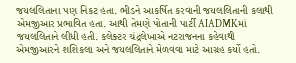જયલલિતાના પણ નિકટ હતા. ભીડને આકર્ષિત કરવાની જયલલિતાની કલાથી એમજીઆર પ્રભાવિત હતા. આથી તેમણે પોતાની પાર્ટી AIADMKમાં જયલલિતાને લીધી હતી. કલેક્ટર ચંદ્રલેખાએ નટરાજનના કહેવાથી એમજીઆરને શશિકલા અને જયલલિતાને મેળવવા માટે આગ્રહ કર્યો હતો.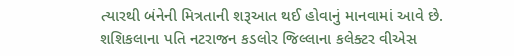ત્યારથી બંનેની મિત્રતાની શરૂઆત થઈ હોવાનું માનવામાં આવે છે.
શશિકલાના પતિ નટરાજન કડલોર જિલ્લાના કલેક્ટર વીએસ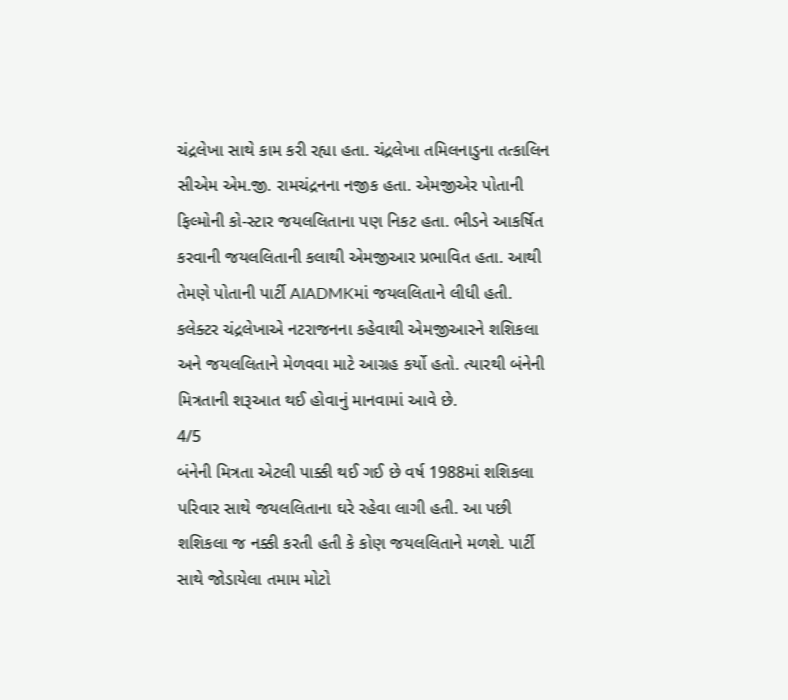ચંદ્રલેખા સાથે કામ કરી રહ્યા હતા. ચંદ્રલેખા તમિલનાડુના તત્કાલિન સીએમ એમ.જી. રામચંદ્રનના નજીક હતા. એમજીએર પોતાની ફિલ્મોની કો-સ્ટાર જયલલિતાના પણ નિકટ હતા. ભીડને આકર્ષિત કરવાની જયલલિતાની કલાથી એમજીઆર પ્રભાવિત હતા. આથી તેમણે પોતાની પાર્ટી AIADMKમાં જયલલિતાને લીધી હતી. કલેક્ટર ચંદ્રલેખાએ નટરાજનના કહેવાથી એમજીઆરને શશિકલા અને જયલલિતાને મેળવવા માટે આગ્રહ કર્યો હતો. ત્યારથી બંનેની મિત્રતાની શરૂઆત થઈ હોવાનું માનવામાં આવે છે.
4/5
બંનેની મિત્રતા એટલી પાક્કી થઈ ગઈ છે વર્ષ 1988માં શશિકલા પરિવાર સાથે જયલલિતાના ઘરે રહેવા લાગી હતી. આ પછી શશિકલા જ નક્કી કરતી હતી કે કોણ જયલલિતાને મળશે. પાર્ટી સાથે જોડાયેલા તમામ મોટો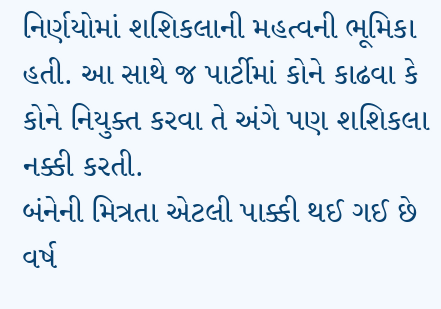નિર્ણયોમાં શશિકલાની મહત્વની ભૂમિકા હતી. આ સાથે જ પાર્ટીમાં કોને કાઢવા કે કોને નિયુક્ત કરવા તે અંગે પણ શશિકલા નક્કી કરતી.
બંનેની મિત્રતા એટલી પાક્કી થઈ ગઈ છે વર્ષ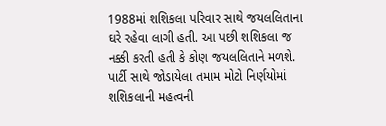1988માં શશિકલા પરિવાર સાથે જયલલિતાના ઘરે રહેવા લાગી હતી. આ પછી શશિકલા જ નક્કી કરતી હતી કે કોણ જયલલિતાને મળશે. પાર્ટી સાથે જોડાયેલા તમામ મોટો નિર્ણયોમાં શશિકલાની મહત્વની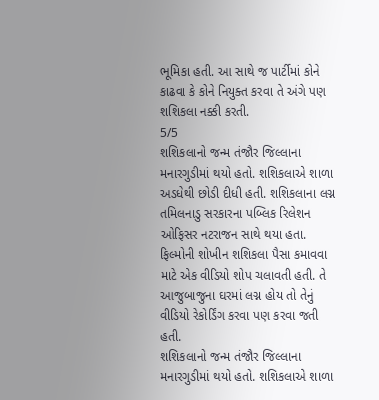ભૂમિકા હતી. આ સાથે જ પાર્ટીમાં કોને કાઢવા કે કોને નિયુક્ત કરવા તે અંગે પણ શશિકલા નક્કી કરતી.
5/5
શશિકલાનો જન્મ તંજૌર જિલ્લાના મનારગુડીમાં થયો હતો. શશિકલાએ શાળા અડધેથી છોડી દીધી હતી. શશિકલાના લગ્ન તમિલનાડુ સરકારના પબ્લિક રિલેશન ઓફિસર નટરાજન સાથે થયા હતા. ફિલ્મોની શોખીન શશિકલા પૈસા કમાવવા માટે એક વીડિયો શોપ ચલાવતી હતી. તે આજુબાજુના ઘરમાં લગ્ન હોય તો તેનું વીડિયો રેકોર્ડિંગ કરવા પણ કરવા જતી હતી.
શશિકલાનો જન્મ તંજૌર જિલ્લાના મનારગુડીમાં થયો હતો. શશિકલાએ શાળા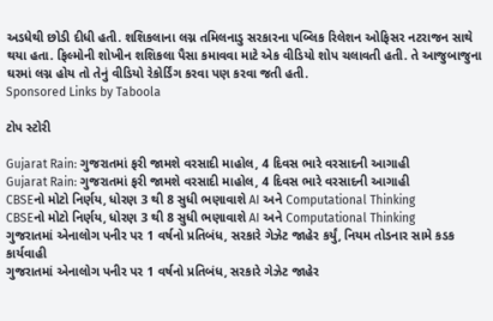અડધેથી છોડી દીધી હતી. શશિકલાના લગ્ન તમિલનાડુ સરકારના પબ્લિક રિલેશન ઓફિસર નટરાજન સાથે થયા હતા. ફિલ્મોની શોખીન શશિકલા પૈસા કમાવવા માટે એક વીડિયો શોપ ચલાવતી હતી. તે આજુબાજુના ઘરમાં લગ્ન હોય તો તેનું વીડિયો રેકોર્ડિંગ કરવા પણ કરવા જતી હતી.
Sponsored Links by Taboola

ટોપ સ્ટોરી

Gujarat Rain: ગુજરાતમાં ફરી જામશે વરસાદી માહોલ, 4 દિવસ ભારે વરસાદની આગાહી
Gujarat Rain: ગુજરાતમાં ફરી જામશે વરસાદી માહોલ, 4 દિવસ ભારે વરસાદની આગાહી
CBSEનો મોટો નિર્ણય, ધોરણ 3 થી 8 સુધી ભણાવાશે AI અને Computational Thinking
CBSEનો મોટો નિર્ણય, ધોરણ 3 થી 8 સુધી ભણાવાશે AI અને Computational Thinking
ગુજરાતમાં એનાલોગ પનીર પર 1 વર્ષનો પ્રતિબંધ, સરકારે ગેઝેટ જાહેર કર્યું, નિયમ તોડનાર સામે કડક કાર્યવાહી
ગુજરાતમાં એનાલોગ પનીર પર 1 વર્ષનો પ્રતિબંધ, સરકારે ગેઝેટ જાહેર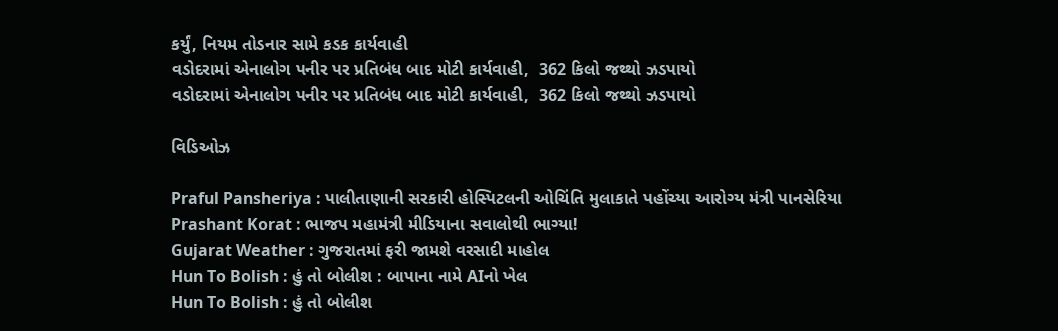કર્યું, નિયમ તોડનાર સામે કડક કાર્યવાહી
વડોદરામાં એનાલોગ પનીર પર પ્રતિબંધ બાદ મોટી કાર્યવાહી,  362 કિલો જથ્થો ઝડપાયો
વડોદરામાં એનાલોગ પનીર પર પ્રતિબંધ બાદ મોટી કાર્યવાહી,  362 કિલો જથ્થો ઝડપાયો

વિડિઓઝ

Praful Pansheriya : પાલીતાણાની સરકારી હોસ્પિટલની ઓચિંતિ મુલાકાતે પહોંચ્યા આરોગ્ય મંત્રી પાનસેરિયા
Prashant Korat : ભાજપ મહામંત્રી મીડિયાના સવાલોથી ભાગ્યા!
Gujarat Weather : ગુજરાતમાં ફરી જામશે વરસાદી માહોલ
Hun To Bolish : હું તો બોલીશ : બાપાના નામે AIનો ખેલ
Hun To Bolish : હું તો બોલીશ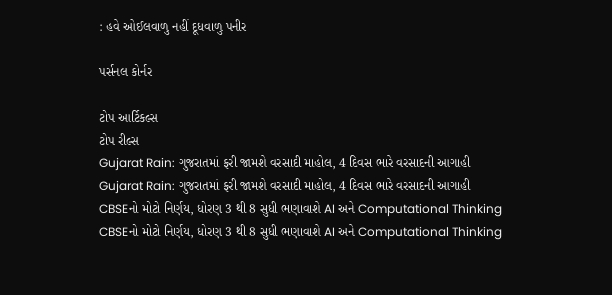: હવે ઓઈલવાળુ નહીં દૂધવાળુ પનીર

પર્સનલ કોર્નર

ટોપ આર્ટિકલ્સ
ટોપ રીલ્સ
Gujarat Rain: ગુજરાતમાં ફરી જામશે વરસાદી માહોલ, 4 દિવસ ભારે વરસાદની આગાહી
Gujarat Rain: ગુજરાતમાં ફરી જામશે વરસાદી માહોલ, 4 દિવસ ભારે વરસાદની આગાહી
CBSEનો મોટો નિર્ણય, ધોરણ 3 થી 8 સુધી ભણાવાશે AI અને Computational Thinking
CBSEનો મોટો નિર્ણય, ધોરણ 3 થી 8 સુધી ભણાવાશે AI અને Computational Thinking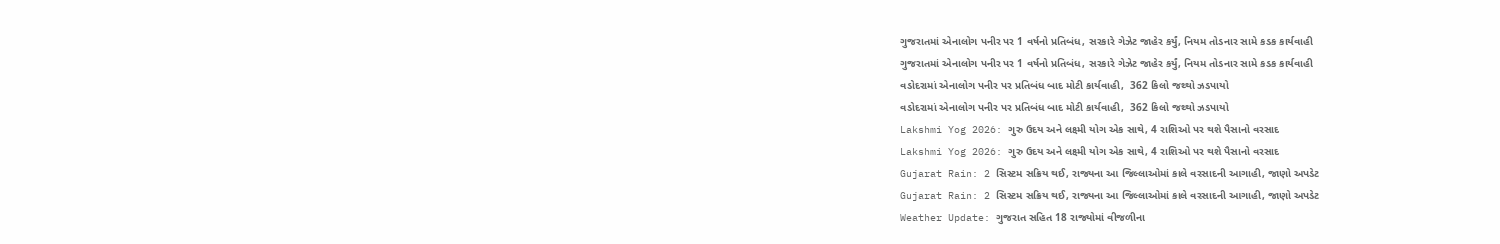ગુજરાતમાં એનાલોગ પનીર પર 1 વર્ષનો પ્રતિબંધ, સરકારે ગેઝેટ જાહેર કર્યું, નિયમ તોડનાર સામે કડક કાર્યવાહી
ગુજરાતમાં એનાલોગ પનીર પર 1 વર્ષનો પ્રતિબંધ, સરકારે ગેઝેટ જાહેર કર્યું, નિયમ તોડનાર સામે કડક કાર્યવાહી
વડોદરામાં એનાલોગ પનીર પર પ્રતિબંધ બાદ મોટી કાર્યવાહી,  362 કિલો જથ્થો ઝડપાયો
વડોદરામાં એનાલોગ પનીર પર પ્રતિબંધ બાદ મોટી કાર્યવાહી,  362 કિલો જથ્થો ઝડપાયો
Lakshmi Yog 2026: ગુરુ ઉદય અને લક્ષ્મી યોગ એક સાથે, 4 રાશિઓ પર થશે પૈસાનો વરસાદ
Lakshmi Yog 2026: ગુરુ ઉદય અને લક્ષ્મી યોગ એક સાથે, 4 રાશિઓ પર થશે પૈસાનો વરસાદ
Gujarat Rain: 2 સિસ્ટમ સક્રિય થઈ, રાજ્યના આ જિલ્લાઓમાં કાલે વરસાદની આગાહી, જાણો અપડેટ
Gujarat Rain: 2 સિસ્ટમ સક્રિય થઈ, રાજ્યના આ જિલ્લાઓમાં કાલે વરસાદની આગાહી, જાણો અપડેટ
Weather Update: ગુજરાત સહિત 18 રાજ્યોમાં વીજળીના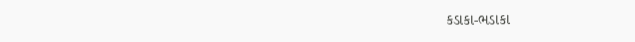કડાકા-ભડાકા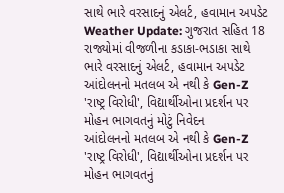સાથે ભારે વરસાદનું એલર્ટ, હવામાન અપડેટ
Weather Update: ગુજરાત સહિત 18 રાજ્યોમાં વીજળીના કડાકા-ભડાકા સાથે ભારે વરસાદનું એલર્ટ, હવામાન અપડેટ
આંદોલનનો મતલબ એ નથી કે Gen-Z 'રાષ્ટ્ર વિરોધી', વિદ્યાર્થીઓના પ્રદર્શન પર મોહન ભાગવતનું મોટું નિવેદન
આંદોલનનો મતલબ એ નથી કે Gen-Z 'રાષ્ટ્ર વિરોધી', વિદ્યાર્થીઓના પ્રદર્શન પર મોહન ભાગવતનું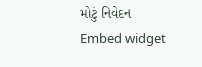મોટું નિવેદન
Embed widget